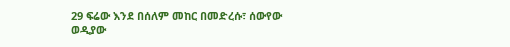29 ፍሬው እንደ በሰለም መከር በመድረሱ፣ ሰውየው ወዲያው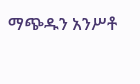ማጭዱን አንሥቶ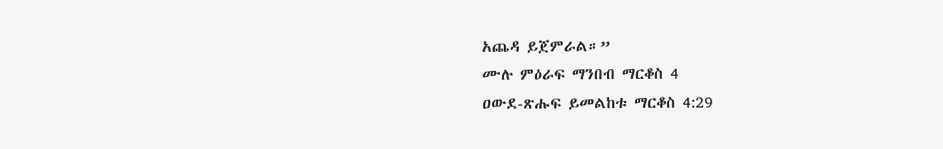አጨዳ ይጀምራል።”
ሙሉ ምዕራፍ ማንበብ ማርቆስ 4
ዐውደ-ጽሑፍ ይመልከቱ ማርቆስ 4:29